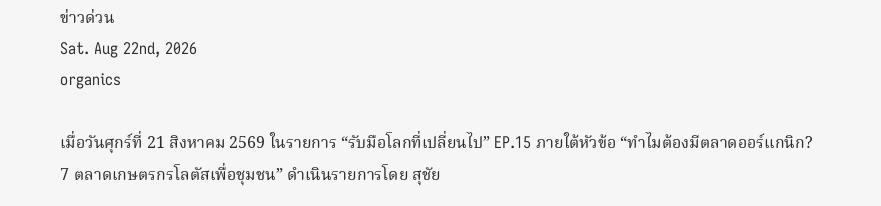ข่าวด่วน
Sat. Aug 22nd, 2026
organics

เมื่อวันศุกร์ที่ 21 สิงหาคม 2569 ในรายการ “รับมือโลกที่เปลี่ยนไป” EP.15 ภายใต้หัวข้อ “ทำไมต้องมีตลาดออร์แกนิก? 7 ตลาดเกษตรกรโลตัสเพื่อชุมชน” ดำเนินรายการโดย สุชัย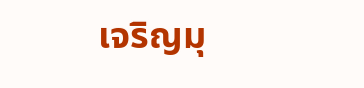เจริญมุ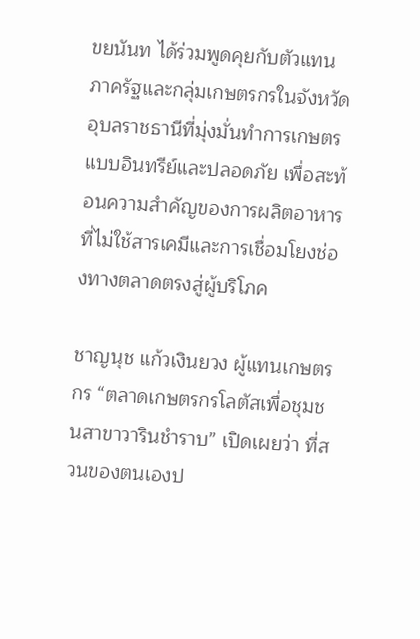ขยนันท ได้ร่วมพูดคุยกับตัวแทนภาครัฐและกลุ่มเกษตรกรในจังหวัดอุบลราชธานีที่มุ่งมั่นทำการเกษตรแบบอินทรีย์และปลอดภัย เพื่อสะท้อนความสำคัญของการผลิตอาหารที่ไม่ใช้สารเคมีและการเชื่อมโยงช่องทางตลาดตรงสู่ผู้บริโภค

ชาญนุช แก้วเงินยวง ผู้แทนเกษตรกร “ตลาดเกษตรกรโลตัสเพื่อชุมชนสาขาวารินชำราบ” เปิดเผยว่า ที่สวนของตนเองป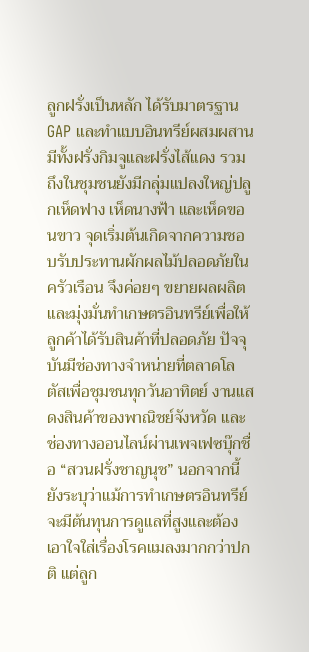ลูกฝรั่งเป็นหลัก ได้รับมาตรฐาน GAP และทำแบบอินทรีย์ผสมผสาน มีทั้งฝรั่งกิมจูและฝรั่งไส้แดง รวมถึงในชุมชนยังมีกลุ่มแปลงใหญ่ปลูกเห็ดฟาง เห็ดนางฟ้า และเห็ดขอนขาว จุดเริ่มต้นเกิดจากความชอบรับประทานผักผลไม้ปลอดภัยในครัวเรือน จึงค่อยๆ ขยายผลผลิตและมุ่งมั่นทำเกษตรอินทรีย์เพื่อให้ลูกค้าได้รับสินค้าที่ปลอดภัย ปัจจุบันมีช่องทางจำหน่ายที่ตลาดโลตัสเพื่อชุมชนทุกวันอาทิตย์ งานแสดงสินค้าของพาณิชย์จังหวัด และช่องทางออนไลน์ผ่านเพจเฟซบุ๊กชื่อ “สวนฝรั่งชาญนุช” นอกจากนี้ยังระบุว่าแม้การทำเกษตรอินทรีย์จะมีต้นทุนการดูแลที่สูงและต้องเอาใจใส่เรื่องโรคแมลงมากกว่าปกติ แต่ลูก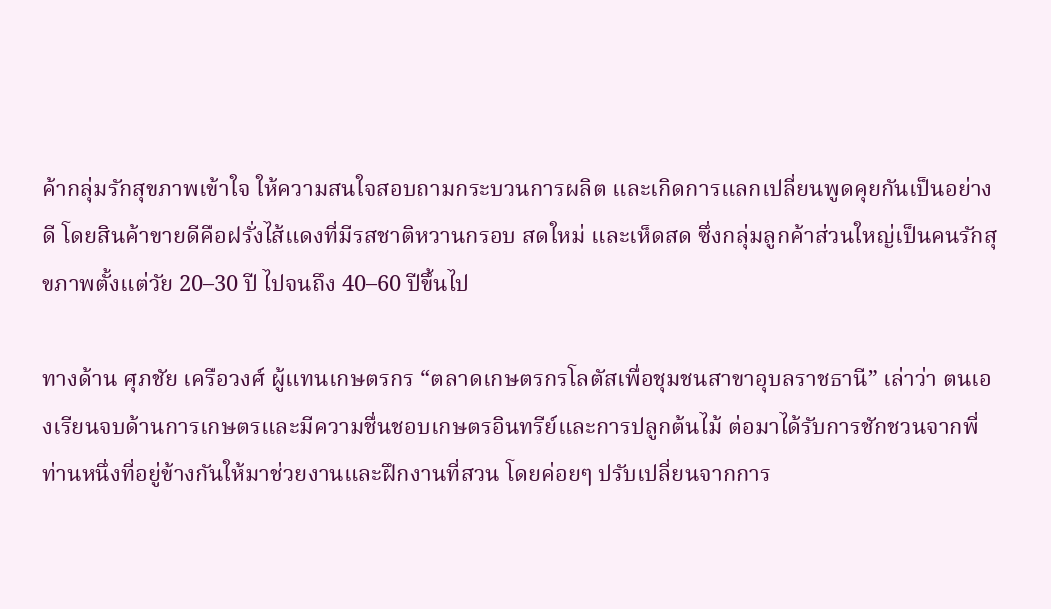ค้ากลุ่มรักสุขภาพเข้าใจ ให้ความสนใจสอบถามกระบวนการผลิต และเกิดการแลกเปลี่ยนพูดคุยกันเป็นอย่างดี โดยสินค้าขายดีคือฝรั่งไส้แดงที่มีรสชาติหวานกรอบ สดใหม่ และเห็ดสด ซึ่งกลุ่มลูกค้าส่วนใหญ่เป็นคนรักสุขภาพตั้งแต่วัย 20–30 ปี ไปจนถึง 40–60 ปีขึ้นไป

ทางด้าน ศุภชัย เครือวงศ์ ผู้แทนเกษตรกร “ตลาดเกษตรกรโลตัสเพื่อชุมชนสาขาอุบลราชธานี” เล่าว่า ตนเองเรียนจบด้านการเกษตรและมีความชื่นชอบเกษตรอินทรีย์และการปลูกต้นไม้ ต่อมาได้รับการชักชวนจากพี่ท่านหนึ่งที่อยู่ข้างกันให้มาช่วยงานและฝึกงานที่สวน โดยค่อยๆ ปรับเปลี่ยนจากการ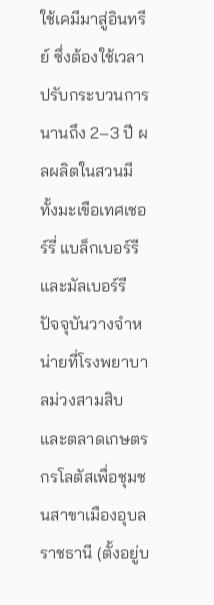ใช้เคมีมาสู่อินทรีย์ ซึ่งต้องใช้เวลาปรับกระบวนการนานถึง 2–3 ปี ผลผลิตในสวนมีทั้งมะเขือเทศเชอร์รี่ แบล็กเบอร์รี และมัลเบอร์รี ปัจจุบันวางจำหน่ายที่โรงพยาบาลม่วงสามสิบ และตลาดเกษตรกรโลตัสเพื่อชุมชนสาขาเมืองอุบลราชธานี (ตั้งอยู่บ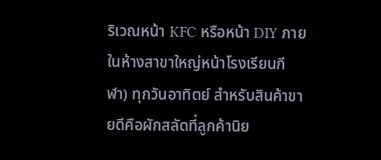ริเวณหน้า KFC หรือหน้า DIY ภายในห้างสาขาใหญ่หน้าโรงเรียนกีฬา) ทุกวันอาทิตย์ สำหรับสินค้าขายดีคือผักสลัดที่ลูกค้านิย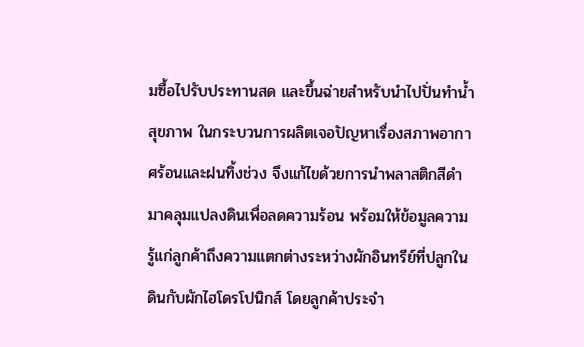มซื้อไปรับประทานสด และขึ้นฉ่ายสำหรับนำไปปั่นทำน้ำสุขภาพ ในกระบวนการผลิตเจอปัญหาเรื่องสภาพอากาศร้อนและฝนทิ้งช่วง จึงแก้ไขด้วยการนำพลาสติกสีดำมาคลุมแปลงดินเพื่อลดความร้อน พร้อมให้ข้อมูลความรู้แก่ลูกค้าถึงความแตกต่างระหว่างผักอินทรีย์ที่ปลูกในดินกับผักไฮโดรโปนิกส์ โดยลูกค้าประจำ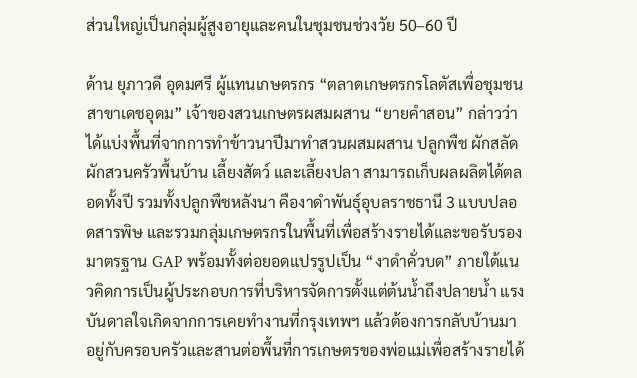ส่วนใหญ่เป็นกลุ่มผู้สูงอายุและคนในชุมชนช่วงวัย 50–60 ปี

ด้าน ยุภาวดี อุดมศรี ผู้แทนเกษตรกร “ตลาดเกษตรกรโลตัสเพื่อชุมชนสาขาเดชอุดม” เจ้าของสวนเกษตรผสมผสาน “ยายคำสอน” กล่าวว่า ได้แบ่งพื้นที่จากการทำข้าวนาปีมาทำสวนผสมผสาน ปลูกพืช ผักสลัด ผักสวนครัวพื้นบ้าน เลี้ยงสัตว์ และเลี้ยงปลา สามารถเก็บผลผลิตได้ตลอดทั้งปี รวมทั้งปลูกพืชหลังนา คืองาดำพันธุ์อุบลราชธานี 3 แบบปลอดสารพิษ และรวมกลุ่มเกษตรกรในพื้นที่เพื่อสร้างรายได้และขอรับรองมาตรฐาน GAP พร้อมทั้งต่อยอดแปรรูปเป็น “งาดำคั่วบด” ภายใต้แนวคิดการเป็นผู้ประกอบการที่บริหารจัดการตั้งแต่ต้นน้ำถึงปลายน้ำ แรงบันดาลใจเกิดจากการเคยทำงานที่กรุงเทพฯ แล้วต้องการกลับบ้านมาอยู่กับครอบครัวและสานต่อพื้นที่การเกษตรของพ่อแม่เพื่อสร้างรายได้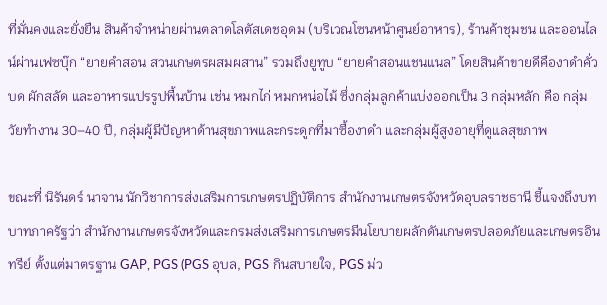ที่มั่นคงและยั่งยืน สินค้าจำหน่ายผ่านตลาดโลตัสเดชอุดม (บริเวณโซนหน้าศูนย์อาหาร), ร้านค้าชุมชน และออนไลน์ผ่านเฟซบุ๊ก “ยายคำสอน สวนเกษตรผสมผสาน” รวมถึงยูทูบ “ยายคำสอนแชนแนล” โดยสินค้าขายดีคืองาดำคั่วบด ผักสลัด และอาหารแปรรูปพื้นบ้าน เช่น หมกไก่ หมกหน่อไม้ ซึ่งกลุ่มลูกค้าแบ่งออกเป็น 3 กลุ่มหลัก คือ กลุ่มวัยทำงาน 30–40 ปี, กลุ่มผู้มีปัญหาด้านสุขภาพและกระดูกที่มาซื้องาดำ และกลุ่มผู้สูงอายุที่ดูแลสุขภาพ

ขณะที่ นิรันดร์ นาจาน นักวิชาการส่งเสริมการเกษตรปฏิบัติการ สำนักงานเกษตรจังหวัดอุบลราชธานี ชี้แจงถึงบทบาทภาครัฐว่า สำนักงานเกษตรจังหวัดและกรมส่งเสริมการเกษตรมีนโยบายผลักดันเกษตรปลอดภัยและเกษตรอินทรีย์ ตั้งแต่มาตรฐาน GAP, PGS (PGS อุบล, PGS กินสบายใจ, PGS ม่ว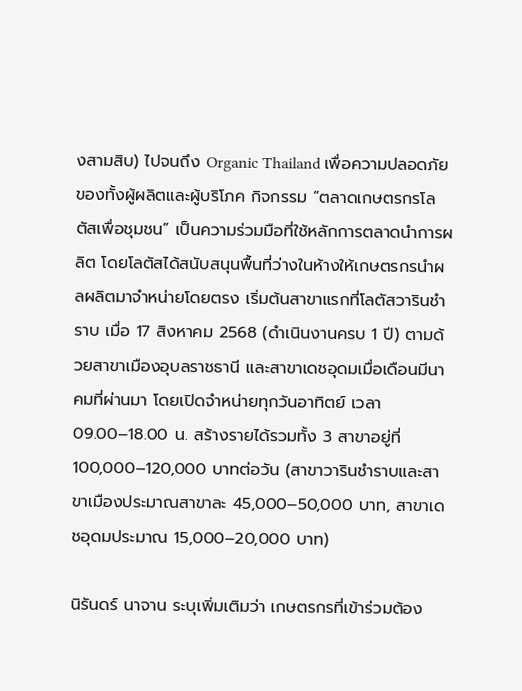งสามสิบ) ไปจนถึง Organic Thailand เพื่อความปลอดภัยของทั้งผู้ผลิตและผู้บริโภค กิจกรรม “ตลาดเกษตรกรโลตัสเพื่อชุมชน” เป็นความร่วมมือที่ใช้หลักการตลาดนำการผลิต โดยโลตัสได้สนับสนุนพื้นที่ว่างในห้างให้เกษตรกรนำผลผลิตมาจำหน่ายโดยตรง เริ่มต้นสาขาแรกที่โลตัสวารินชำราบ เมื่อ 17 สิงหาคม 2568 (ดำเนินงานครบ 1 ปี) ตามด้วยสาขาเมืองอุบลราชธานี และสาขาเดชอุดมเมื่อเดือนมีนาคมที่ผ่านมา โดยเปิดจำหน่ายทุกวันอาทิตย์ เวลา 09.00–18.00 น. สร้างรายได้รวมทั้ง 3 สาขาอยู่ที่ 100,000–120,000 บาทต่อวัน (สาขาวารินชำราบและสาขาเมืองประมาณสาขาละ 45,000–50,000 บาท, สาขาเดชอุดมประมาณ 15,000–20,000 บาท)

นิรันดร์ นาจาน ระบุเพิ่มเติมว่า เกษตรกรที่เข้าร่วมต้อง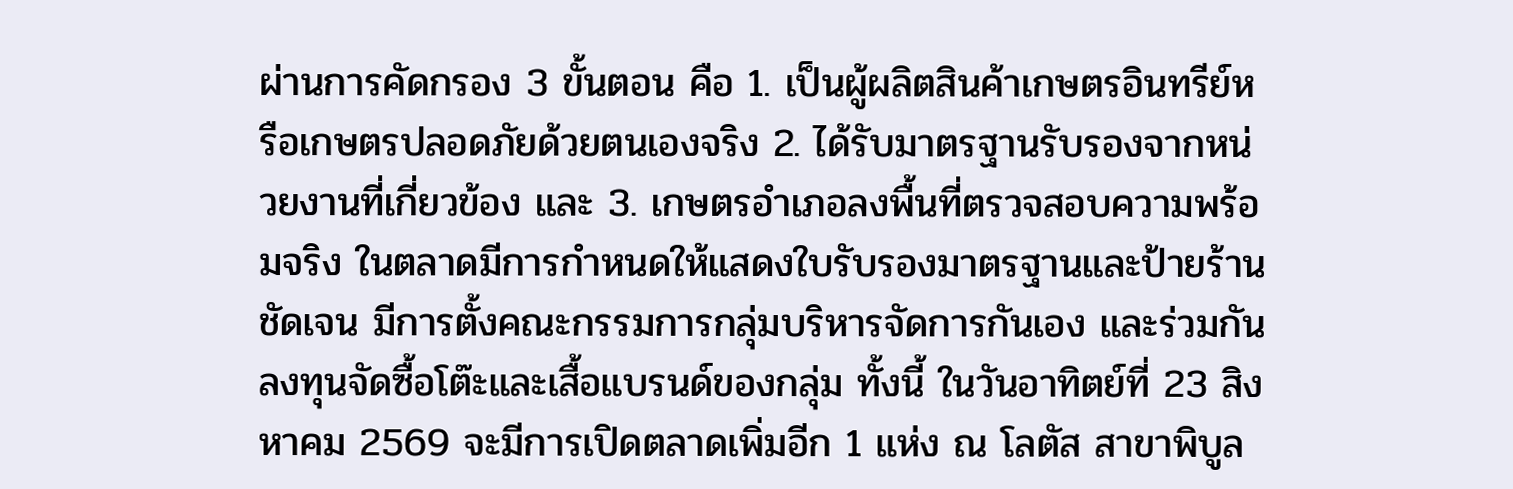ผ่านการคัดกรอง 3 ขั้นตอน คือ 1. เป็นผู้ผลิตสินค้าเกษตรอินทรีย์หรือเกษตรปลอดภัยด้วยตนเองจริง 2. ได้รับมาตรฐานรับรองจากหน่วยงานที่เกี่ยวข้อง และ 3. เกษตรอำเภอลงพื้นที่ตรวจสอบความพร้อมจริง ในตลาดมีการกำหนดให้แสดงใบรับรองมาตรฐานและป้ายร้านชัดเจน มีการตั้งคณะกรรมการกลุ่มบริหารจัดการกันเอง และร่วมกันลงทุนจัดซื้อโต๊ะและเสื้อแบรนด์ของกลุ่ม ทั้งนี้ ในวันอาทิตย์ที่ 23 สิงหาคม 2569 จะมีการเปิดตลาดเพิ่มอีก 1 แห่ง ณ โลตัส สาขาพิบูล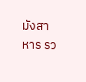มังสาหาร รว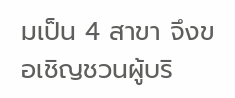มเป็น 4 สาขา จึงขอเชิญชวนผู้บริ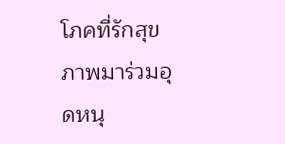โภคที่รักสุขภาพมาร่วมอุดหนุ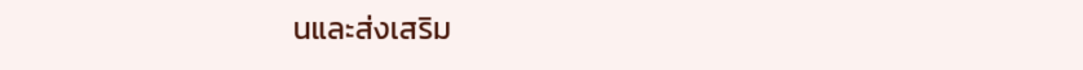นและส่งเสริม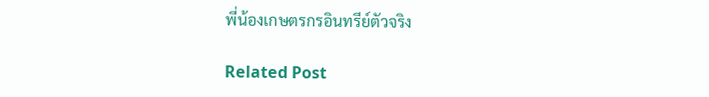พี่น้องเกษตรกรอินทรีย์ตัวจริง

Related Post